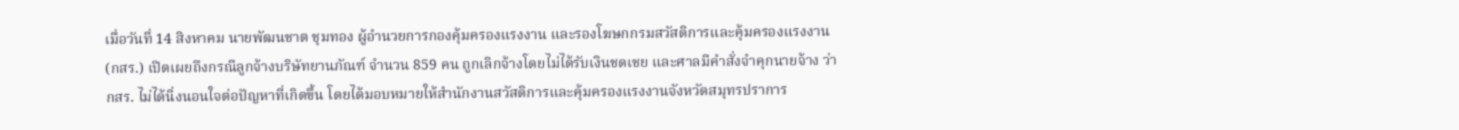เมื่อวันที่ 14 สิงหาคม นายพัฒนชาต ชุมทอง ผู้อำนวยการกองคุ้มครองแรงงาน และรองโฆษกกรมสวัสดิการและคุ้มครองแรงงาน (กสร.) เปิดเผยถึงกรณีลูกจ้างบริษัทยานภัณฑ์ จำนวน 859 คน ถูกเลิกจ้างโดยไม่ได้รับเงินชดเชย และศาลมีคำสั่งจำคุกนายจ้าง ว่า กสร. ไม่ได้นิ่งนอนใจต่อปัญหาที่เกิดขึ้น โดยได้มอบหมายให้สำนักงานสวัสดิการและคุ้มครองแรงงานจังหวัดสมุทรปราการ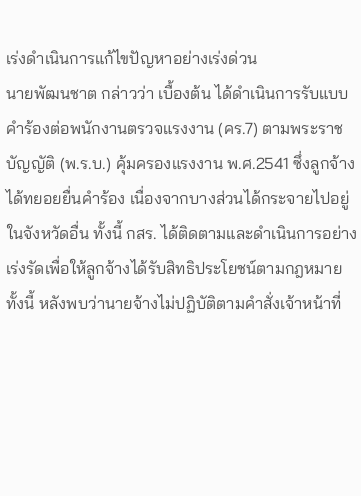เร่งดำเนินการแก้ไขปัญหาอย่างเร่งด่วน
นายพัฒนชาต กล่าวว่า เบื้องต้น ได้ดำเนินการรับแบบคำร้องต่อพนักงานตรวจแรงงาน (คร.7) ตามพระราชบัญญัติ (พ.ร.บ.) คุ้มครองแรงงาน พ.ศ.2541 ซึ่งลูกจ้างได้ทยอยยื่นคำร้อง เนื่องจากบางส่วนได้กระจายไปอยู่ในจังหวัดอื่น ทั้งนี้ กสร. ได้ติดตามและดำเนินการอย่างเร่งรัดเพื่อให้ลูกจ้างได้รับสิทธิประโยชน์ตามกฎหมาย ทั้งนี้ หลังพบว่านายจ้างไม่ปฏิบัติตามคำสั่งเจ้าหน้าที่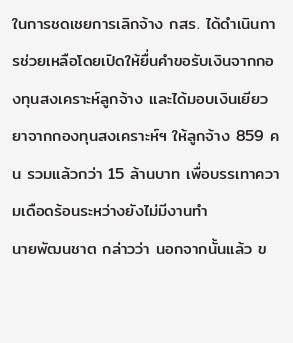ในการชดเชยการเลิกจ้าง กสร. ได้ดำเนินการช่วยเหลือโดยเปิดให้ยื่นคำขอรับเงินจากกองทุนสงเคราะห์ลูกจ้าง และได้มอบเงินเยียวยาจากกองทุนสงเคราะห์ฯ ให้ลูกจ้าง 859 คน รวมแล้วกว่า 15 ล้านบาท เพื่อบรรเทาความเดือดร้อนระหว่างยังไม่มีงานทำ
นายพัฒนชาต กล่าวว่า นอกจากนั้นแล้ว ข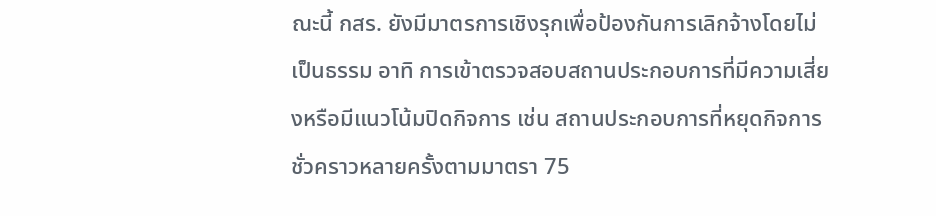ณะนี้ กสร. ยังมีมาตรการเชิงรุกเพื่อป้องกันการเลิกจ้างโดยไม่เป็นธรรม อาทิ การเข้าตรวจสอบสถานประกอบการที่มีความเสี่ยงหรือมีแนวโน้มปิดกิจการ เช่น สถานประกอบการที่หยุดกิจการชั่วคราวหลายครั้งตามมาตรา 75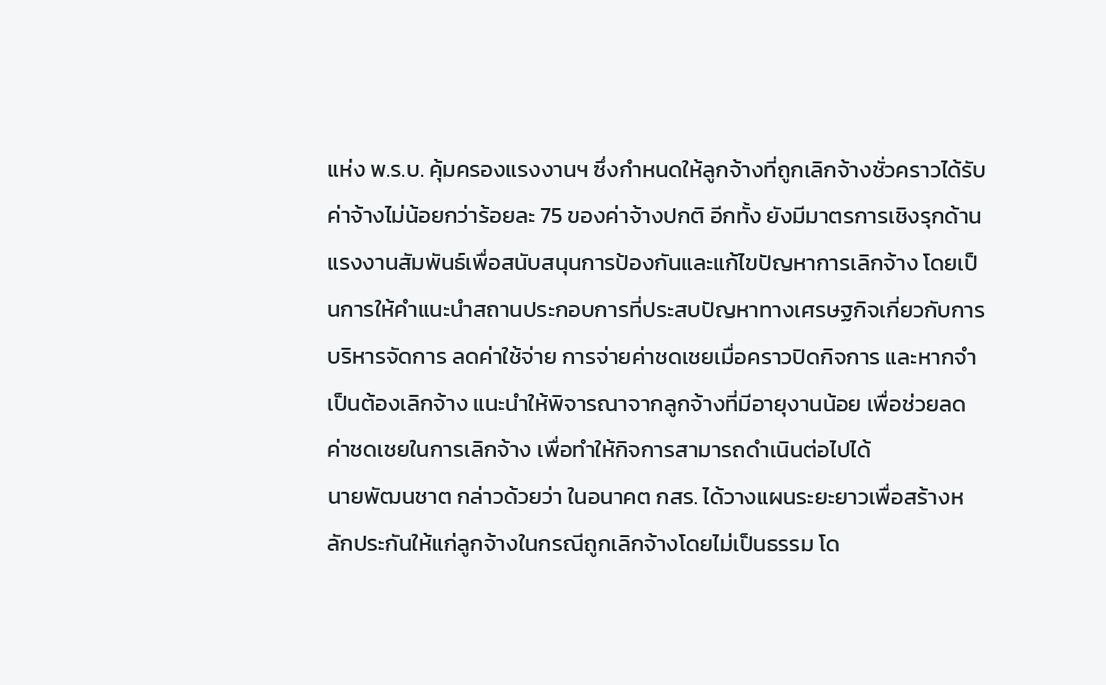แห่ง พ.ร.บ. คุ้มครองแรงงานฯ ซึ่งกำหนดให้ลูกจ้างที่ถูกเลิกจ้างชั่วคราวได้รับค่าจ้างไม่น้อยกว่าร้อยละ 75 ของค่าจ้างปกติ อีกทั้ง ยังมีมาตรการเชิงรุกด้านแรงงานสัมพันธ์เพื่อสนับสนุนการป้องกันและแก้ไขปัญหาการเลิกจ้าง โดยเป็นการให้คำแนะนำสถานประกอบการที่ประสบปัญหาทางเศรษฐกิจเกี่ยวกับการบริหารจัดการ ลดค่าใช้จ่าย การจ่ายค่าชดเชยเมื่อคราวปิดกิจการ และหากจำเป็นต้องเลิกจ้าง แนะนำให้พิจารณาจากลูกจ้างที่มีอายุงานน้อย เพื่อช่วยลดค่าชดเชยในการเลิกจ้าง เพื่อทำให้กิจการสามารถดำเนินต่อไปได้
นายพัฒนชาต กล่าวด้วยว่า ในอนาคต กสร. ได้วางแผนระยะยาวเพื่อสร้างหลักประกันให้แก่ลูกจ้างในกรณีถูกเลิกจ้างโดยไม่เป็นธรรม โด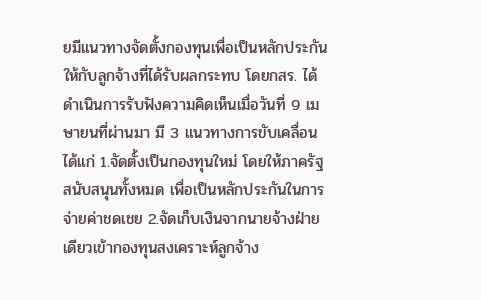ยมีแนวทางจัดตั้งกองทุนเพื่อเป็นหลักประกันให้กับลูกจ้างที่ได้รับผลกระทบ โดยกสร. ได้ดำเนินการรับฟังความคิดเห็นเมื่อวันที่ 9 เมษายนที่ผ่านมา มี 3 แนวทางการขับเคลื่อน ได้แก่ 1.จัดตั้งเป็นกองทุนใหม่ โดยให้ภาครัฐสนับสนุนทั้งหมด เพื่อเป็นหลักประกันในการจ่ายค่าชดเชย 2.จัดเก็บเงินจากนายจ้างฝ่ายเดียวเข้ากองทุนสงเคราะห์ลูกจ้าง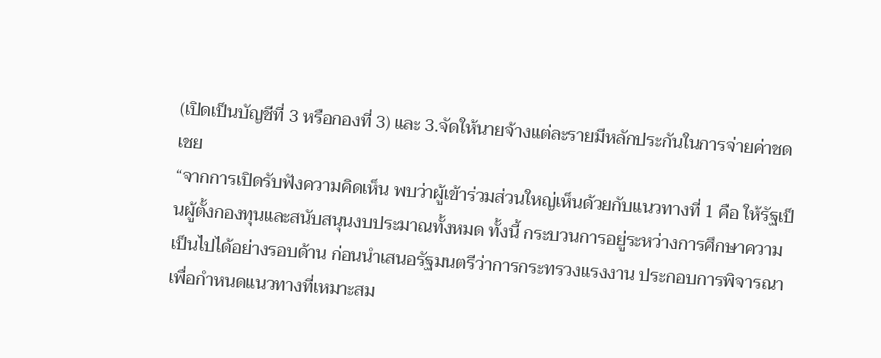(เปิดเป็นบัญชีที่ 3 หรือกองที่ 3) และ 3.จัดให้นายจ้างแต่ละรายมีหลักประกันในการจ่ายค่าชดเชย
“จากการเปิดรับฟังความคิดเห็น พบว่าผู้เข้าร่วมส่วนใหญ่เห็นด้วยกับแนวทางที่ 1 คือ ให้รัฐเป็นผู้ตั้งกองทุนและสนับสนุนงบประมาณทั้งหมด ทั้งนี้ กระบวนการอยู่ระหว่างการศึกษาความเป็นไปได้อย่างรอบด้าน ก่อนนำเสนอรัฐมนตรีว่าการกระทรวงแรงงาน ประกอบการพิจารณา เพื่อกำหนดแนวทางที่เหมาะสม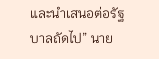และนำเสนอต่อรัฐบาลถัดไป” นาย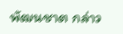พัฒนชาต กล่าว